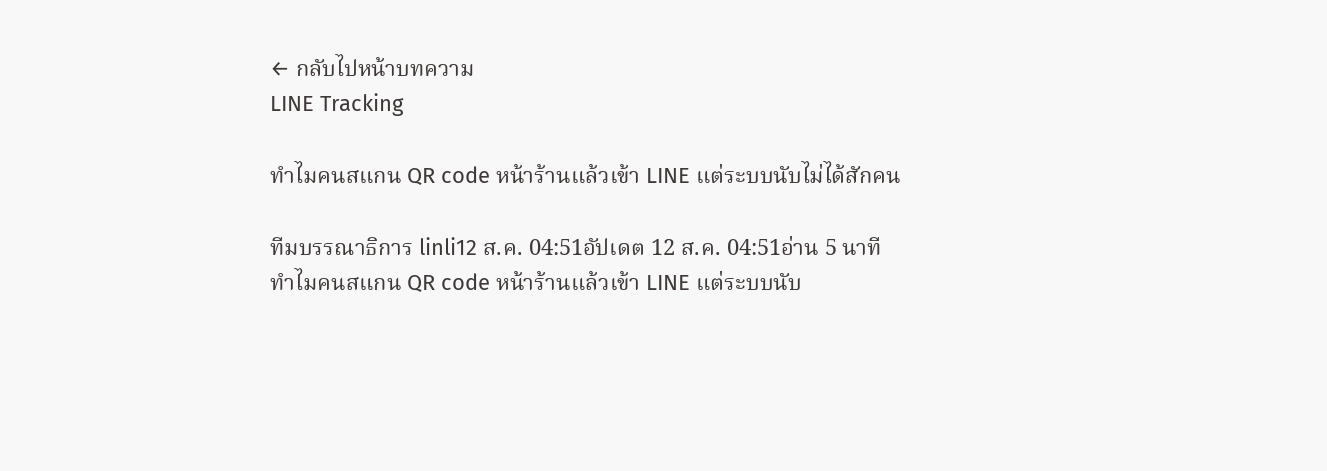← กลับไปหน้าบทความ
LINE Tracking

ทำไมคนสแกน QR code หน้าร้านแล้วเข้า LINE แต่ระบบนับไม่ได้สักคน

ทีมบรรณาธิการ linli12 ส.ค. 04:51อัปเดต 12 ส.ค. 04:51อ่าน 5 นาที
ทำไมคนสแกน QR code หน้าร้านแล้วเข้า LINE แต่ระบบนับ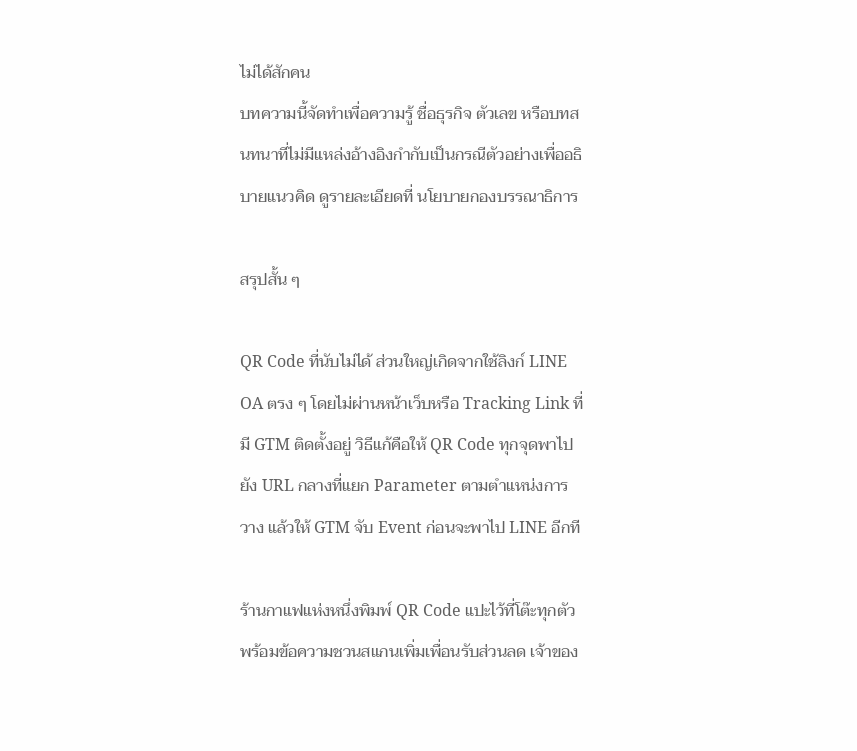ไม่ได้สักคน
บทความนี้จัดทำเพื่อความรู้ ชื่อธุรกิจ ตัวเลข หรือบทสนทนาที่ไม่มีแหล่งอ้างอิงกำกับเป็นกรณีตัวอย่างเพื่ออธิบายแนวคิด ดูรายละเอียดที่ นโยบายกองบรรณาธิการ

สรุปสั้น ๆ

QR Code ที่นับไม่ได้ ส่วนใหญ่เกิดจากใช้ลิงก์ LINE OA ตรง ๆ โดยไม่ผ่านหน้าเว็บหรือ Tracking Link ที่มี GTM ติดตั้งอยู่ วิธีแก้คือให้ QR Code ทุกจุดพาไปยัง URL กลางที่แยก Parameter ตามตำแหน่งการวาง แล้วให้ GTM จับ Event ก่อนจะพาไป LINE อีกที

ร้านกาแฟแห่งหนึ่งพิมพ์ QR Code แปะไว้ที่โต๊ะทุกตัว พร้อมข้อความชวนสแกนเพิ่มเพื่อนรับส่วนลด เจ้าของ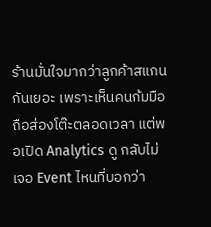ร้านมั่นใจมากว่าลูกค้าสแกนกันเยอะ เพราะเห็นคนก้มมือถือส่องโต๊ะตลอดเวลา แต่พอเปิด Analytics ดู กลับไม่เจอ Event ไหนที่บอกว่า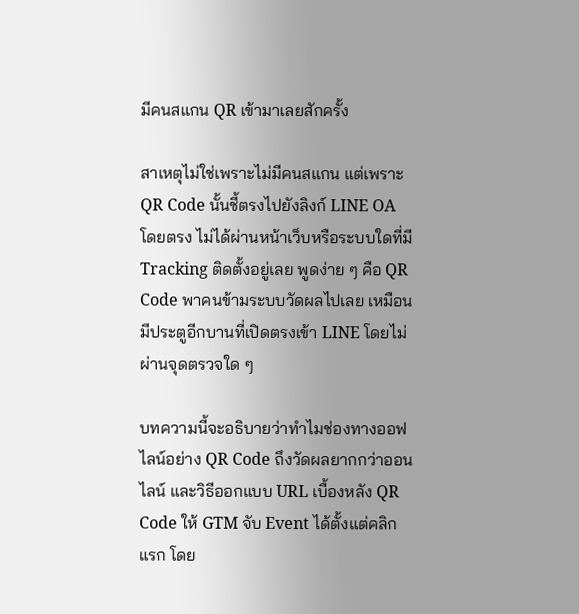มีคนสแกน QR เข้ามาเลยสักครั้ง

สาเหตุไม่ใช่เพราะไม่มีคนสแกน แต่เพราะ QR Code นั้นชี้ตรงไปยังลิงก์ LINE OA โดยตรง ไม่ได้ผ่านหน้าเว็บหรือระบบใดที่มี Tracking ติดตั้งอยู่เลย พูดง่าย ๆ คือ QR Code พาคนข้ามระบบวัดผลไปเลย เหมือนมีประตูอีกบานที่เปิดตรงเข้า LINE โดยไม่ผ่านจุดตรวจใด ๆ

บทความนี้จะอธิบายว่าทำไมช่องทางออฟไลน์อย่าง QR Code ถึงวัดผลยากกว่าออนไลน์ และวิธีออกแบบ URL เบื้องหลัง QR Code ให้ GTM จับ Event ได้ตั้งแต่คลิกแรก โดย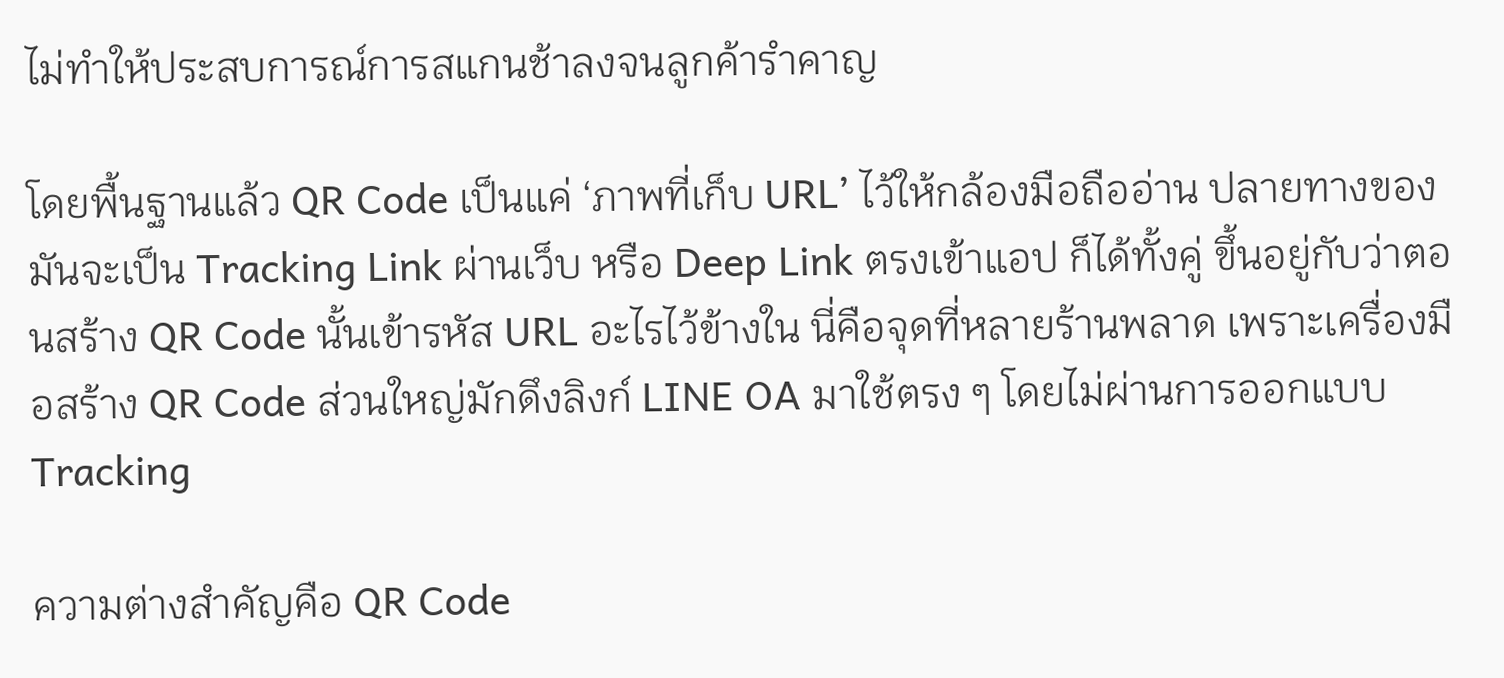ไม่ทำให้ประสบการณ์การสแกนช้าลงจนลูกค้ารำคาญ

โดยพื้นฐานแล้ว QR Code เป็นแค่ ‘ภาพที่เก็บ URL’ ไว้ให้กล้องมือถืออ่าน ปลายทางของมันจะเป็น Tracking Link ผ่านเว็บ หรือ Deep Link ตรงเข้าแอป ก็ได้ทั้งคู่ ขึ้นอยู่กับว่าตอนสร้าง QR Code นั้นเข้ารหัส URL อะไรไว้ข้างใน นี่คือจุดที่หลายร้านพลาด เพราะเครื่องมือสร้าง QR Code ส่วนใหญ่มักดึงลิงก์ LINE OA มาใช้ตรง ๆ โดยไม่ผ่านการออกแบบ Tracking

ความต่างสำคัญคือ QR Code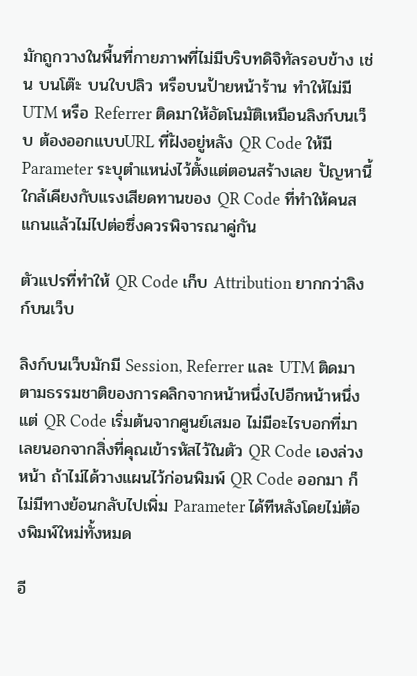มักถูกวางในพื้นที่กายภาพที่ไม่มีบริบทดิจิทัลรอบข้าง เช่น บนโต๊ะ บนใบปลิว หรือบนป้ายหน้าร้าน ทำให้ไม่มี UTM หรือ Referrer ติดมาให้อัตโนมัติเหมือนลิงก์บนเว็บ ต้องออกแบบURL ที่ฝังอยู่หลัง QR Code ให้มี Parameter ระบุตำแหน่งไว้ตั้งแต่ตอนสร้างเลย ปัญหานี้ใกล้เคียงกับแรงเสียดทานของ QR Code ที่ทำให้คนสแกนแล้วไม่ไปต่อซึ่งควรพิจารณาคู่กัน

ตัวแปรที่ทำให้ QR Code เก็บ Attribution ยากกว่าลิงก์บนเว็บ

ลิงก์บนเว็บมักมี Session, Referrer และ UTM ติดมาตามธรรมชาติของการคลิกจากหน้าหนึ่งไปอีกหน้าหนึ่ง แต่ QR Code เริ่มต้นจากศูนย์เสมอ ไม่มีอะไรบอกที่มาเลยนอกจากสิ่งที่คุณเข้ารหัสไว้ในตัว QR Code เองล่วงหน้า ถ้าไม่ได้วางแผนไว้ก่อนพิมพ์ QR Code ออกมา ก็ไม่มีทางย้อนกลับไปเพิ่ม Parameter ได้ทีหลังโดยไม่ต้องพิมพ์ใหม่ทั้งหมด

อี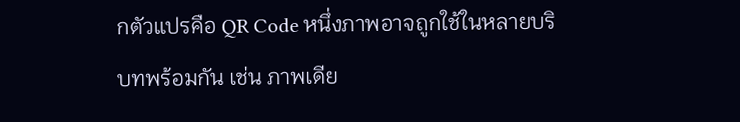กตัวแปรคือ QR Code หนึ่งภาพอาจถูกใช้ในหลายบริบทพร้อมกัน เช่น ภาพเดีย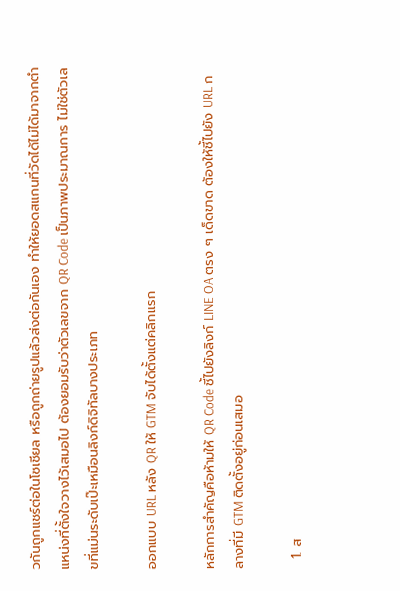วกันถูกแชร์ต่อในโซเชียล หรือถูกถ่ายรูปแล้วส่งต่อกันเอง ทำให้ยอดสแกนที่วัดได้ไม่ได้มาจากตำแหน่งที่ตั้งใจวางไว้เสมอไป ต้องยอมรับว่าตัวเลขจาก QR Code เป็นภาพประมาณการ ไม่ใช่ตัวเลขที่แม่นระดับเป๊ะเหมือนลิงก์ดิจิทัลบางประเภท

ออกแบบ URL หลัง QR ให้ GTM จับได้ตั้งแต่คลิกแรก

หลักการสำคัญคือห้ามให้ QR Code ชี้ไปยังลิงก์ LINE OA ตรง ๆ เด็ดขาด ต้องให้ชี้ไปยัง URL กลางที่มี GTM ติดตั้งอยู่ก่อนเสมอ

  1. ส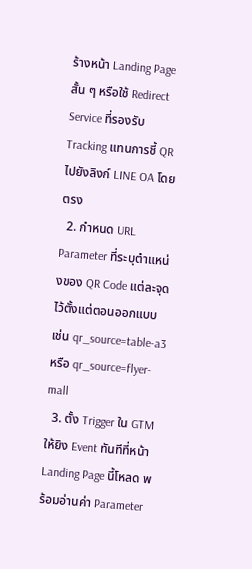ร้างหน้า Landing Page สั้น ๆ หรือใช้ Redirect Service ที่รองรับ Tracking แทนการชี้ QR ไปยังลิงก์ LINE OA โดยตรง
  2. กำหนด URL Parameter ที่ระบุตำแหน่งของ QR Code แต่ละจุดไว้ตั้งแต่ตอนออกแบบ เช่น qr_source=table-a3 หรือ qr_source=flyer-mall
  3. ตั้ง Trigger ใน GTM ให้ยิง Event ทันทีที่หน้า Landing Page นี้โหลด พร้อมอ่านค่า Parameter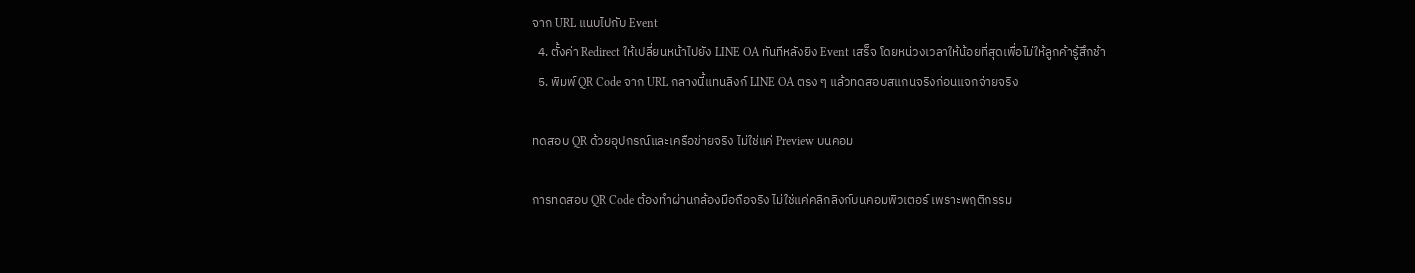จาก URL แนบไปกับ Event
  4. ตั้งค่า Redirect ให้เปลี่ยนหน้าไปยัง LINE OA ทันทีหลังยิง Event เสร็จ โดยหน่วงเวลาให้น้อยที่สุดเพื่อไม่ให้ลูกค้ารู้สึกช้า
  5. พิมพ์ QR Code จาก URL กลางนี้แทนลิงก์ LINE OA ตรง ๆ แล้วทดสอบสแกนจริงก่อนแจกจ่ายจริง

ทดสอบ QR ด้วยอุปกรณ์และเครือข่ายจริง ไม่ใช่แค่ Preview บนคอม

การทดสอบ QR Code ต้องทำผ่านกล้องมือถือจริง ไม่ใช่แค่คลิกลิงก์บนคอมพิวเตอร์ เพราะพฤติกรรม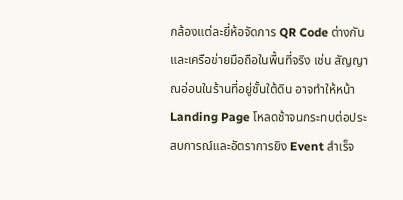กล้องแต่ละยี่ห้อจัดการ QR Code ต่างกัน และเครือข่ายมือถือในพื้นที่จริง เช่น สัญญาณอ่อนในร้านที่อยู่ชั้นใต้ดิน อาจทำให้หน้า Landing Page โหลดช้าจนกระทบต่อประสบการณ์และอัตราการยิง Event สำเร็จ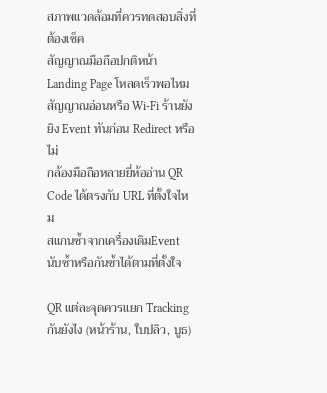สภาพแวดล้อมที่ควรทดสอบสิ่งที่ต้องเช็ค
สัญญาณมือถือปกติหน้า Landing Page โหลดเร็วพอไหม
สัญญาณอ่อนหรือ Wi-Fi ร้านยังยิง Event ทันก่อน Redirect หรือไม่
กล้องมือถือหลายยี่ห้ออ่าน QR Code ได้ตรงกับ URL ที่ตั้งใจไหม
สแกนซ้ำจากเครื่องเดิมEvent นับซ้ำหรือกันซ้ำได้ตามที่ตั้งใจ

QR แต่ละจุดควรแยก Tracking กันยังไง (หน้าร้าน, ใบปลิว, บูธ)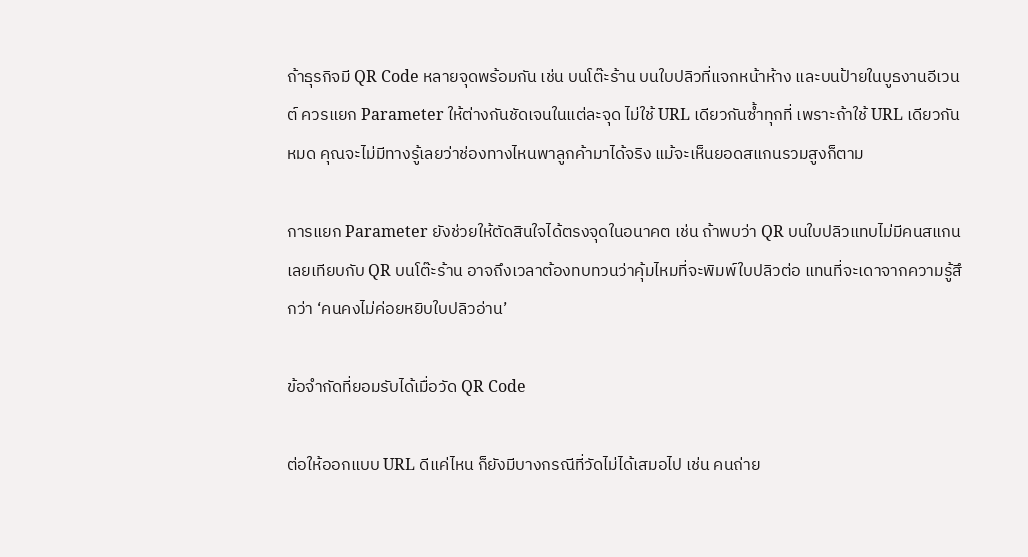ถ้าธุรกิจมี QR Code หลายจุดพร้อมกัน เช่น บนโต๊ะร้าน บนใบปลิวที่แจกหน้าห้าง และบนป้ายในบูธงานอีเวนต์ ควรแยก Parameter ให้ต่างกันชัดเจนในแต่ละจุด ไม่ใช้ URL เดียวกันซ้ำทุกที่ เพราะถ้าใช้ URL เดียวกันหมด คุณจะไม่มีทางรู้เลยว่าช่องทางไหนพาลูกค้ามาได้จริง แม้จะเห็นยอดสแกนรวมสูงก็ตาม

การแยก Parameter ยังช่วยให้ตัดสินใจได้ตรงจุดในอนาคต เช่น ถ้าพบว่า QR บนใบปลิวแทบไม่มีคนสแกนเลยเทียบกับ QR บนโต๊ะร้าน อาจถึงเวลาต้องทบทวนว่าคุ้มไหมที่จะพิมพ์ใบปลิวต่อ แทนที่จะเดาจากความรู้สึกว่า ‘คนคงไม่ค่อยหยิบใบปลิวอ่าน’

ข้อจำกัดที่ยอมรับได้เมื่อวัด QR Code

ต่อให้ออกแบบ URL ดีแค่ไหน ก็ยังมีบางกรณีที่วัดไม่ได้เสมอไป เช่น คนถ่าย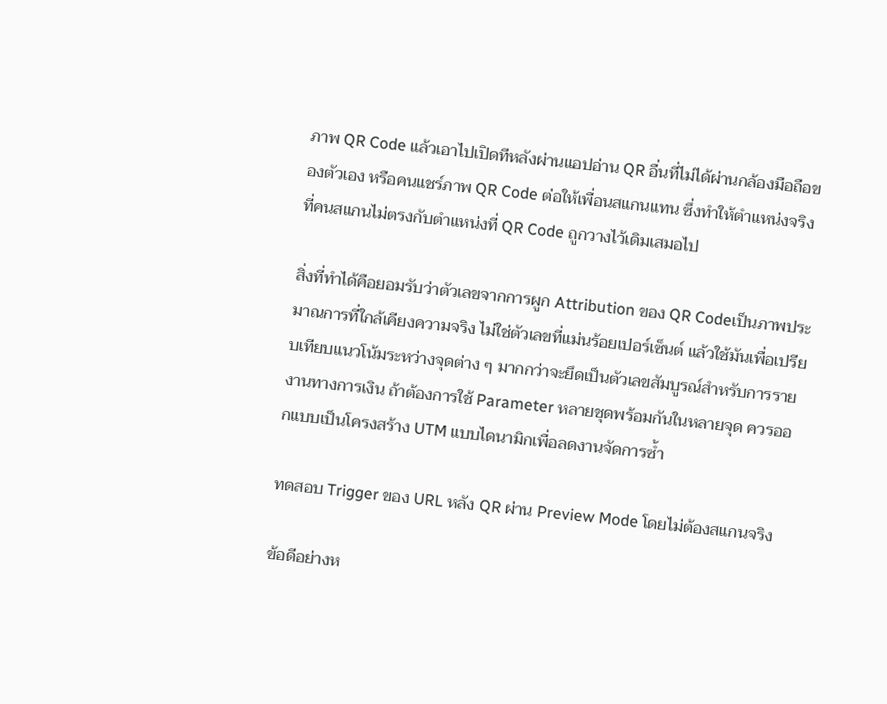ภาพ QR Code แล้วเอาไปเปิดทีหลังผ่านแอปอ่าน QR อื่นที่ไม่ได้ผ่านกล้องมือถือของตัวเอง หรือคนแชร์ภาพ QR Code ต่อให้เพื่อนสแกนแทน ซึ่งทำให้ตำแหน่งจริงที่คนสแกนไม่ตรงกับตำแหน่งที่ QR Code ถูกวางไว้เดิมเสมอไป

สิ่งที่ทำได้คือยอมรับว่าตัวเลขจากการผูก Attribution ของ QR Codeเป็นภาพประมาณการที่ใกล้เคียงความจริง ไม่ใช่ตัวเลขที่แม่นร้อยเปอร์เซ็นต์ แล้วใช้มันเพื่อเปรียบเทียบแนวโน้มระหว่างจุดต่าง ๆ มากกว่าจะยึดเป็นตัวเลขสัมบูรณ์สำหรับการรายงานทางการเงิน ถ้าต้องการใช้ Parameter หลายชุดพร้อมกันในหลายจุด ควรออกแบบเป็นโครงสร้าง UTM แบบไดนามิกเพื่อลดงานจัดการซ้ำ

ทดสอบ Trigger ของ URL หลัง QR ผ่าน Preview Mode โดยไม่ต้องสแกนจริง

ข้อดีอย่างห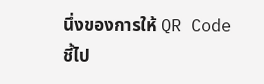นึ่งของการให้ QR Code ชี้ไป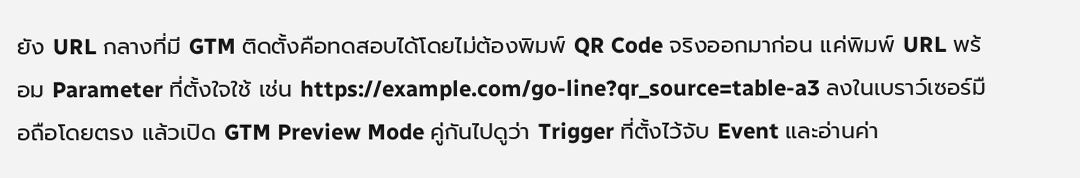ยัง URL กลางที่มี GTM ติดตั้งคือทดสอบได้โดยไม่ต้องพิมพ์ QR Code จริงออกมาก่อน แค่พิมพ์ URL พร้อม Parameter ที่ตั้งใจใช้ เช่น https://example.com/go-line?qr_source=table-a3 ลงในเบราว์เซอร์มือถือโดยตรง แล้วเปิด GTM Preview Mode คู่กันไปดูว่า Trigger ที่ตั้งไว้จับ Event และอ่านค่า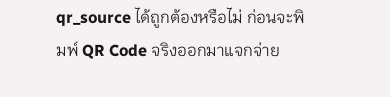qr_source ได้ถูกต้องหรือไม่ ก่อนจะพิมพ์ QR Code จริงออกมาแจกจ่าย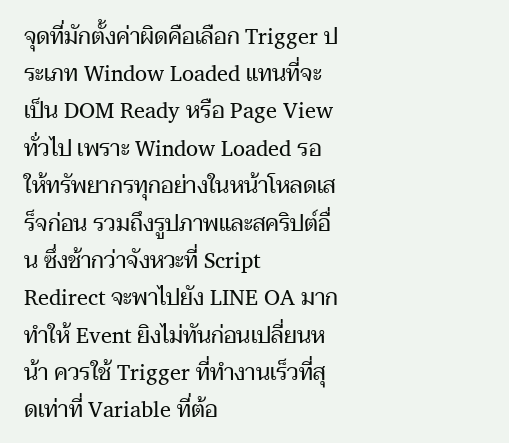จุดที่มักตั้งค่าผิดคือเลือก Trigger ประเภท Window Loaded แทนที่จะเป็น DOM Ready หรือ Page View ทั่วไป เพราะ Window Loaded รอให้ทรัพยากรทุกอย่างในหน้าโหลดเสร็จก่อน รวมถึงรูปภาพและสคริปต์อื่น ซึ่งช้ากว่าจังหวะที่ Script Redirect จะพาไปยัง LINE OA มาก ทำให้ Event ยิงไม่ทันก่อนเปลี่ยนหน้า ควรใช้ Trigger ที่ทำงานเร็วที่สุดเท่าที่ Variable ที่ต้อ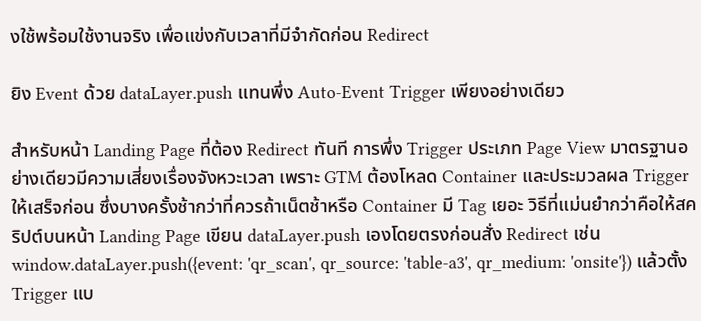งใช้พร้อมใช้งานจริง เพื่อแข่งกับเวลาที่มีจำกัดก่อน Redirect

ยิง Event ด้วย dataLayer.push แทนพึ่ง Auto-Event Trigger เพียงอย่างเดียว

สำหรับหน้า Landing Page ที่ต้อง Redirect ทันที การพึ่ง Trigger ประเภท Page View มาตรฐานอย่างเดียวมีความเสี่ยงเรื่องจังหวะเวลา เพราะ GTM ต้องโหลด Container และประมวลผล Trigger ให้เสร็จก่อน ซึ่งบางครั้งช้ากว่าที่ควรถ้าเน็ตช้าหรือ Container มี Tag เยอะ วิธีที่แม่นยำกว่าคือให้สคริปต์บนหน้า Landing Page เขียน dataLayer.push เองโดยตรงก่อนสั่ง Redirect เช่น window.dataLayer.push({event: 'qr_scan', qr_source: 'table-a3', qr_medium: 'onsite'}) แล้วตั้ง Trigger แบ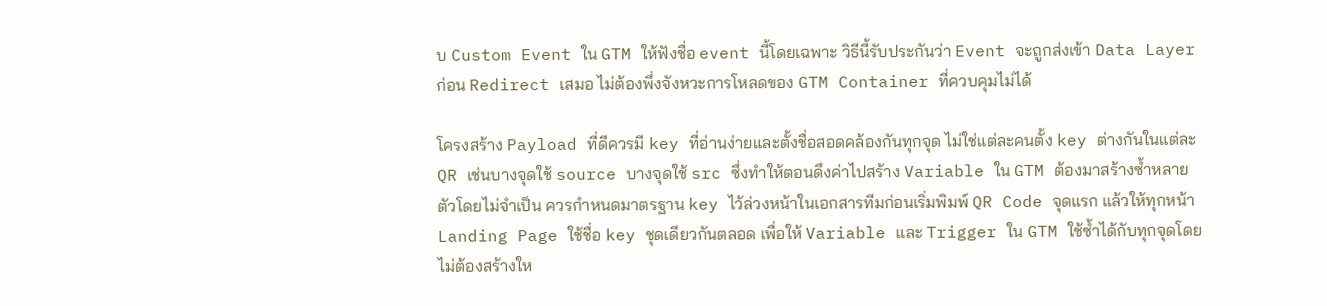บ Custom Event ใน GTM ให้ฟังชื่อ event นี้โดยเฉพาะ วิธีนี้รับประกันว่า Event จะถูกส่งเข้า Data Layer ก่อน Redirect เสมอ ไม่ต้องพึ่งจังหวะการโหลดของ GTM Container ที่ควบคุมไม่ได้

โครงสร้าง Payload ที่ดีควรมี key ที่อ่านง่ายและตั้งชื่อสอดคล้องกันทุกจุด ไม่ใช่แต่ละคนตั้ง key ต่างกันในแต่ละ QR เช่นบางจุดใช้ source บางจุดใช้ src ซึ่งทำให้ตอนดึงค่าไปสร้าง Variable ใน GTM ต้องมาสร้างซ้ำหลายตัวโดยไม่จำเป็น ควรกำหนดมาตรฐาน key ไว้ล่วงหน้าในเอกสารทีมก่อนเริ่มพิมพ์ QR Code จุดแรก แล้วให้ทุกหน้า Landing Page ใช้ชื่อ key ชุดเดียวกันตลอด เพื่อให้ Variable และ Trigger ใน GTM ใช้ซ้ำได้กับทุกจุดโดยไม่ต้องสร้างให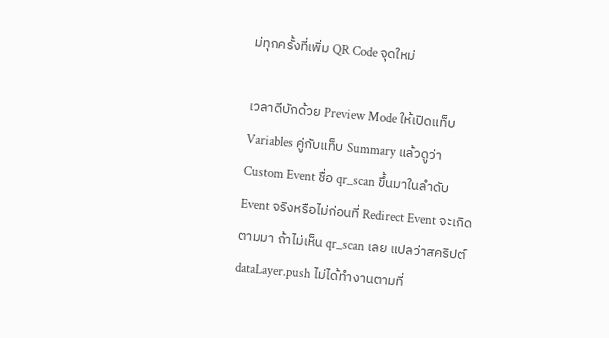ม่ทุกครั้งที่เพิ่ม QR Code จุดใหม่

เวลาดีบักด้วย Preview Mode ให้เปิดแท็บ Variables คู่กับแท็บ Summary แล้วดูว่า Custom Event ชื่อ qr_scan ขึ้นมาในลำดับ Event จริงหรือไม่ก่อนที่ Redirect Event จะเกิดตามมา ถ้าไม่เห็น qr_scan เลย แปลว่าสคริปต์ dataLayer.push ไม่ได้ทำงานตามที่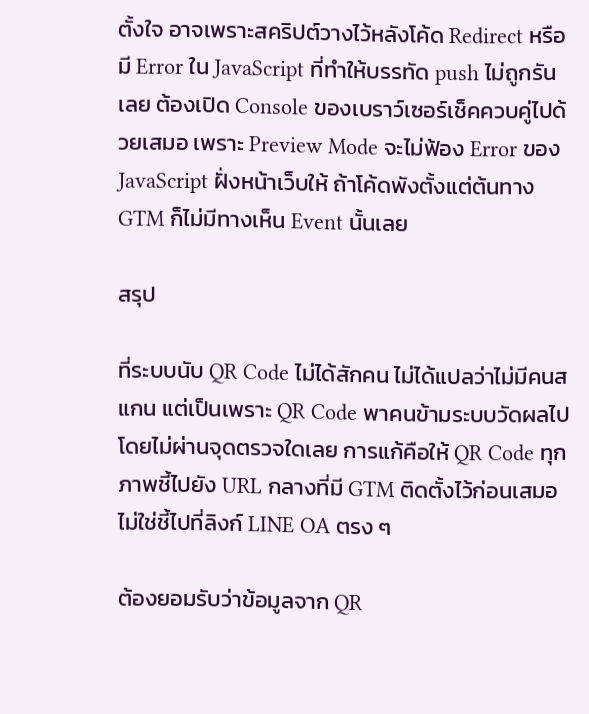ตั้งใจ อาจเพราะสคริปต์วางไว้หลังโค้ด Redirect หรือมี Error ใน JavaScript ที่ทำให้บรรทัด push ไม่ถูกรันเลย ต้องเปิด Console ของเบราว์เซอร์เช็คควบคู่ไปด้วยเสมอ เพราะ Preview Mode จะไม่ฟ้อง Error ของ JavaScript ฝั่งหน้าเว็บให้ ถ้าโค้ดพังตั้งแต่ต้นทาง GTM ก็ไม่มีทางเห็น Event นั้นเลย

สรุป

ที่ระบบนับ QR Code ไม่ได้สักคน ไม่ได้แปลว่าไม่มีคนสแกน แต่เป็นเพราะ QR Code พาคนข้ามระบบวัดผลไปโดยไม่ผ่านจุดตรวจใดเลย การแก้คือให้ QR Code ทุกภาพชี้ไปยัง URL กลางที่มี GTM ติดตั้งไว้ก่อนเสมอ ไม่ใช่ชี้ไปที่ลิงก์ LINE OA ตรง ๆ

ต้องยอมรับว่าข้อมูลจาก QR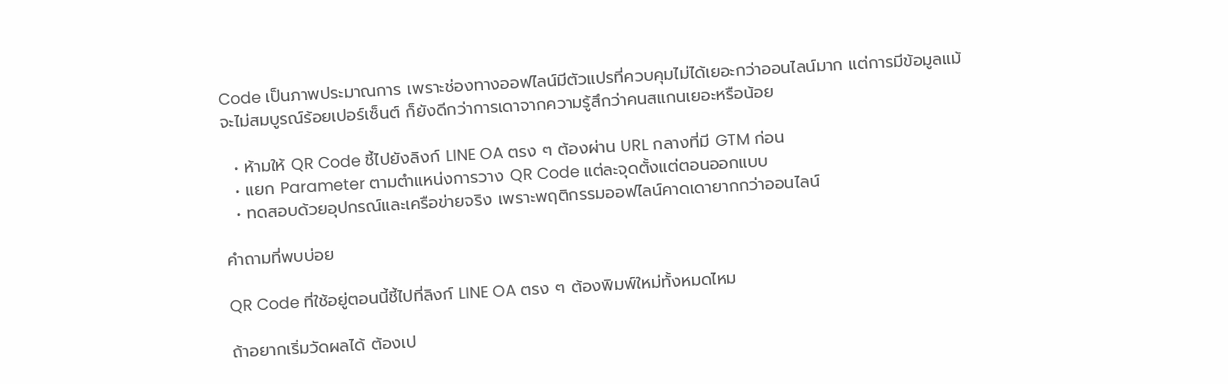Code เป็นภาพประมาณการ เพราะช่องทางออฟไลน์มีตัวแปรที่ควบคุมไม่ได้เยอะกว่าออนไลน์มาก แต่การมีข้อมูลแม้จะไม่สมบูรณ์ร้อยเปอร์เซ็นต์ ก็ยังดีกว่าการเดาจากความรู้สึกว่าคนสแกนเยอะหรือน้อย

  • ห้ามให้ QR Code ชี้ไปยังลิงก์ LINE OA ตรง ๆ ต้องผ่าน URL กลางที่มี GTM ก่อน
  • แยก Parameter ตามตำแหน่งการวาง QR Code แต่ละจุดตั้งแต่ตอนออกแบบ
  • ทดสอบด้วยอุปกรณ์และเครือข่ายจริง เพราะพฤติกรรมออฟไลน์คาดเดายากกว่าออนไลน์

คำถามที่พบบ่อย

QR Code ที่ใช้อยู่ตอนนี้ชี้ไปที่ลิงก์ LINE OA ตรง ๆ ต้องพิมพ์ใหม่ทั้งหมดไหม

ถ้าอยากเริ่มวัดผลได้ ต้องเป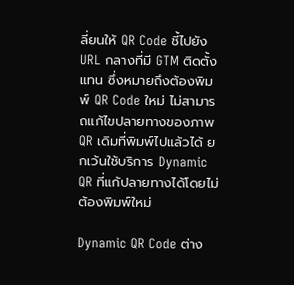ลี่ยนให้ QR Code ชี้ไปยัง URL กลางที่มี GTM ติดตั้งแทน ซึ่งหมายถึงต้องพิมพ์ QR Code ใหม่ ไม่สามารถแก้ไขปลายทางของภาพ QR เดิมที่พิมพ์ไปแล้วได้ ยกเว้นใช้บริการ Dynamic QR ที่แก้ปลายทางได้โดยไม่ต้องพิมพ์ใหม่

Dynamic QR Code ต่าง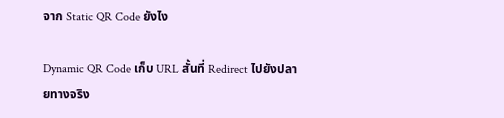จาก Static QR Code ยังไง

Dynamic QR Code เก็บ URL สั้นที่ Redirect ไปยังปลายทางจริง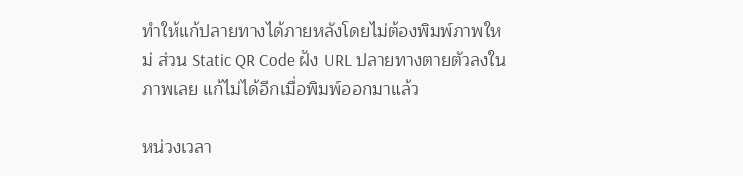ทำให้แก้ปลายทางได้ภายหลังโดยไม่ต้องพิมพ์ภาพใหม่ ส่วน Static QR Code ฝัง URL ปลายทางตายตัวลงในภาพเลย แก้ไม่ได้อีกเมื่อพิมพ์ออกมาแล้ว

หน่วงเวลา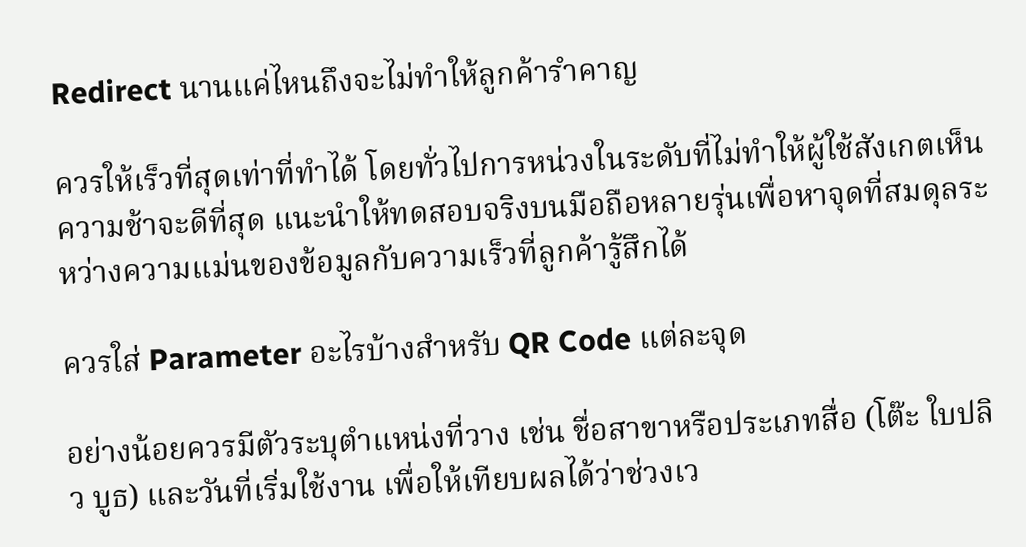Redirect นานแค่ไหนถึงจะไม่ทำให้ลูกค้ารำคาญ

ควรให้เร็วที่สุดเท่าที่ทำได้ โดยทั่วไปการหน่วงในระดับที่ไม่ทำให้ผู้ใช้สังเกตเห็นความช้าจะดีที่สุด แนะนำให้ทดสอบจริงบนมือถือหลายรุ่นเพื่อหาจุดที่สมดุลระหว่างความแม่นของข้อมูลกับความเร็วที่ลูกค้ารู้สึกได้

ควรใส่ Parameter อะไรบ้างสำหรับ QR Code แต่ละจุด

อย่างน้อยควรมีตัวระบุตำแหน่งที่วาง เช่น ชื่อสาขาหรือประเภทสื่อ (โต๊ะ ใบปลิว บูธ) และวันที่เริ่มใช้งาน เพื่อให้เทียบผลได้ว่าช่วงเว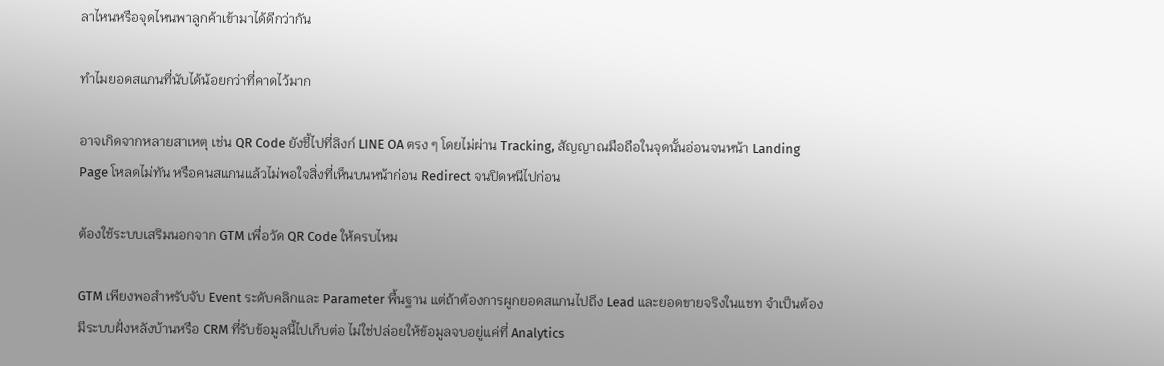ลาไหนหรือจุดไหนพาลูกค้าเข้ามาได้ดีกว่ากัน

ทำไมยอดสแกนที่นับได้น้อยกว่าที่คาดไว้มาก

อาจเกิดจากหลายสาเหตุ เช่น QR Code ยังชี้ไปที่ลิงก์ LINE OA ตรง ๆ โดยไม่ผ่าน Tracking, สัญญาณมือถือในจุดนั้นอ่อนจนหน้า Landing Page โหลดไม่ทัน หรือคนสแกนแล้วไม่พอใจสิ่งที่เห็นบนหน้าก่อน Redirect จนปิดหนีไปก่อน

ต้องใช้ระบบเสริมนอกจาก GTM เพื่อวัด QR Code ให้ครบไหม

GTM เพียงพอสำหรับจับ Event ระดับคลิกและ Parameter พื้นฐาน แต่ถ้าต้องการผูกยอดสแกนไปถึง Lead และยอดขายจริงในแชท จำเป็นต้องมีระบบฝั่งหลังบ้านหรือ CRM ที่รับข้อมูลนี้ไปเก็บต่อ ไม่ใช่ปล่อยให้ข้อมูลจบอยู่แค่ที่ Analytics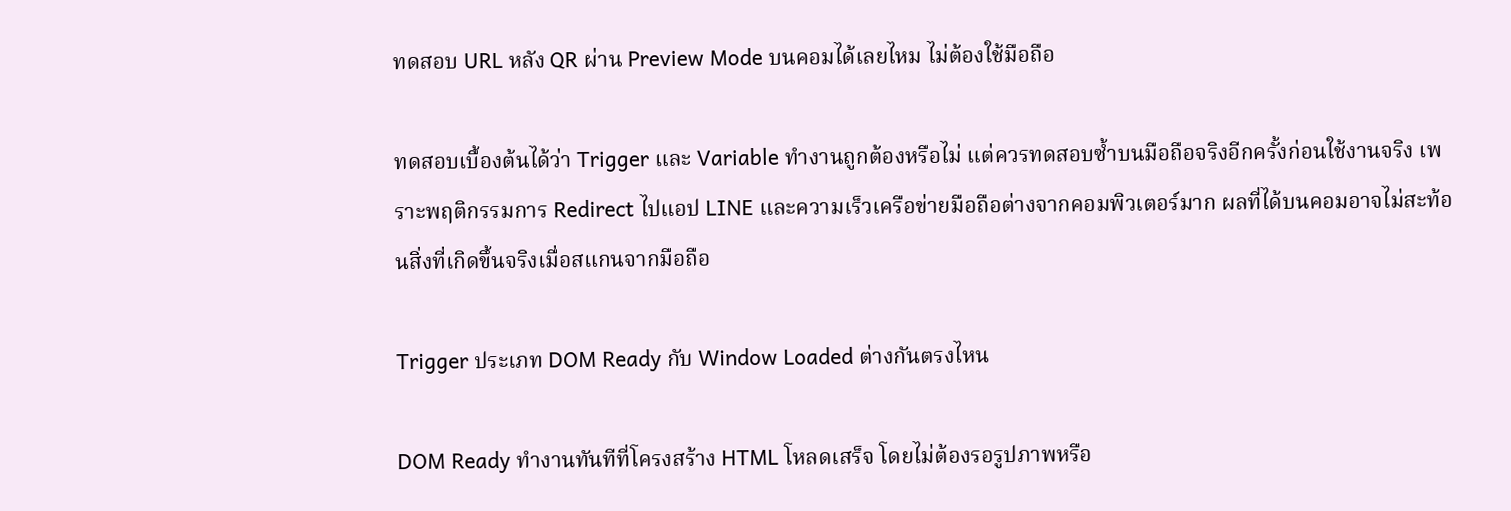ทดสอบ URL หลัง QR ผ่าน Preview Mode บนคอมได้เลยไหม ไม่ต้องใช้มือถือ

ทดสอบเบื้องต้นได้ว่า Trigger และ Variable ทำงานถูกต้องหรือไม่ แต่ควรทดสอบซ้ำบนมือถือจริงอีกครั้งก่อนใช้งานจริง เพราะพฤติกรรมการ Redirect ไปแอป LINE และความเร็วเครือข่ายมือถือต่างจากคอมพิวเตอร์มาก ผลที่ได้บนคอมอาจไม่สะท้อนสิ่งที่เกิดขึ้นจริงเมื่อสแกนจากมือถือ

Trigger ประเภท DOM Ready กับ Window Loaded ต่างกันตรงไหน

DOM Ready ทำงานทันทีที่โครงสร้าง HTML โหลดเสร็จ โดยไม่ต้องรอรูปภาพหรือ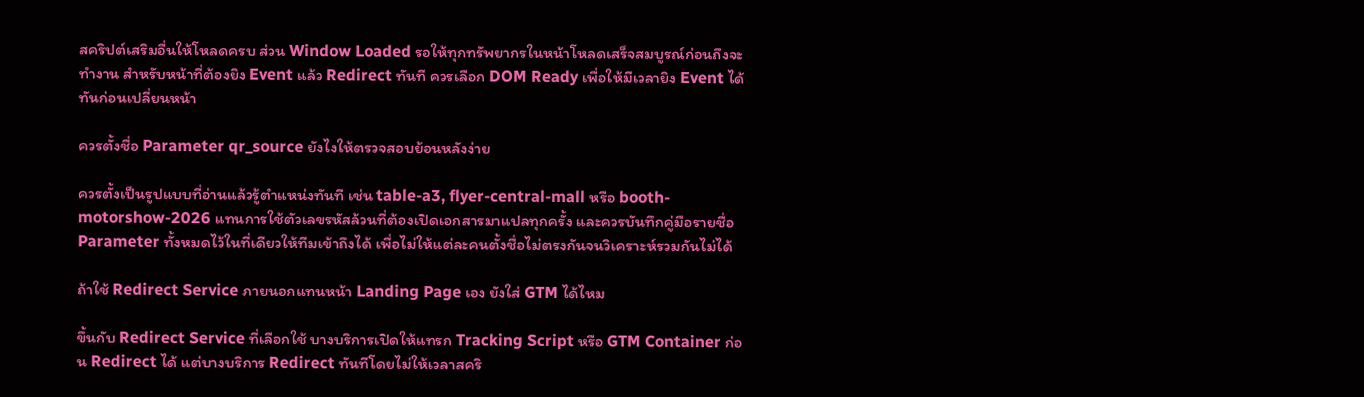สคริปต์เสริมอื่นให้โหลดครบ ส่วน Window Loaded รอให้ทุกทรัพยากรในหน้าโหลดเสร็จสมบูรณ์ก่อนถึงจะทำงาน สำหรับหน้าที่ต้องยิง Event แล้ว Redirect ทันที ควรเลือก DOM Ready เพื่อให้มีเวลายิง Event ได้ทันก่อนเปลี่ยนหน้า

ควรตั้งชื่อ Parameter qr_source ยังไงให้ตรวจสอบย้อนหลังง่าย

ควรตั้งเป็นรูปแบบที่อ่านแล้วรู้ตำแหน่งทันที เช่น table-a3, flyer-central-mall หรือ booth-motorshow-2026 แทนการใช้ตัวเลขรหัสล้วนที่ต้องเปิดเอกสารมาแปลทุกครั้ง และควรบันทึกคู่มือรายชื่อ Parameter ทั้งหมดไว้ในที่เดียวให้ทีมเข้าถึงได้ เพื่อไม่ให้แต่ละคนตั้งชื่อไม่ตรงกันจนวิเคราะห์รวมกันไม่ได้

ถ้าใช้ Redirect Service ภายนอกแทนหน้า Landing Page เอง ยังใส่ GTM ได้ไหม

ขึ้นกับ Redirect Service ที่เลือกใช้ บางบริการเปิดให้แทรก Tracking Script หรือ GTM Container ก่อน Redirect ได้ แต่บางบริการ Redirect ทันทีโดยไม่ให้เวลาสคริ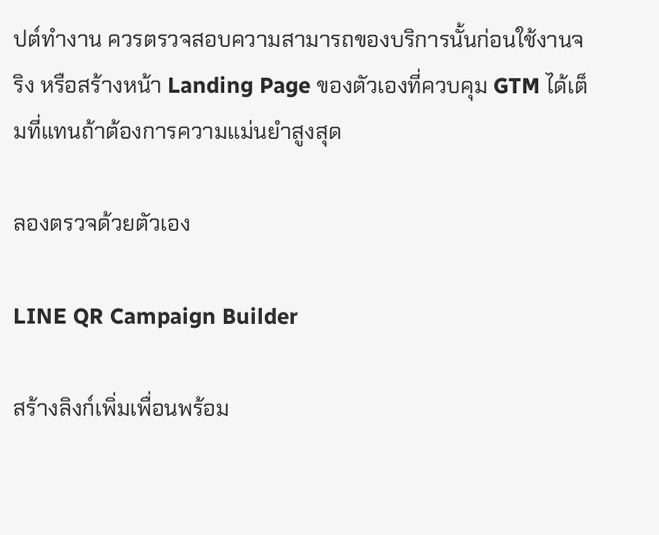ปต์ทำงาน ควรตรวจสอบความสามารถของบริการนั้นก่อนใช้งานจริง หรือสร้างหน้า Landing Page ของตัวเองที่ควบคุม GTM ได้เต็มที่แทนถ้าต้องการความแม่นยำสูงสุด

ลองตรวจด้วยตัวเอง

LINE QR Campaign Builder

สร้างลิงก์เพิ่มเพื่อนพร้อม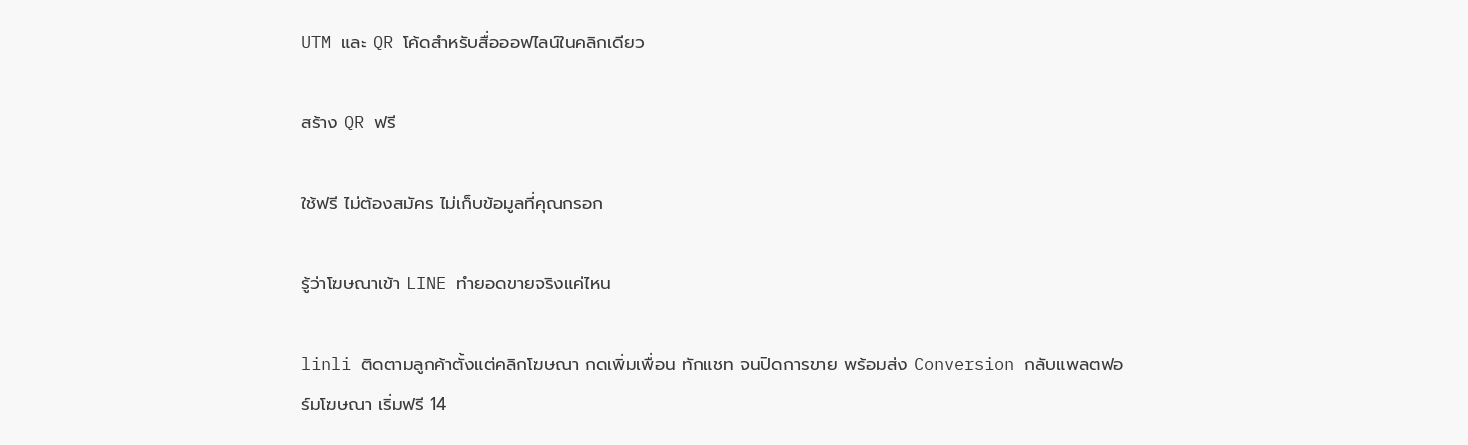UTM และ QR โค้ดสำหรับสื่อออฟไลน์ในคลิกเดียว

สร้าง QR ฟรี

ใช้ฟรี ไม่ต้องสมัคร ไม่เก็บข้อมูลที่คุณกรอก

รู้ว่าโฆษณาเข้า LINE ทำยอดขายจริงแค่ไหน

linli ติดตามลูกค้าตั้งแต่คลิกโฆษณา กดเพิ่มเพื่อน ทักแชท จนปิดการขาย พร้อมส่ง Conversion กลับแพลตฟอร์มโฆษณา เริ่มฟรี 14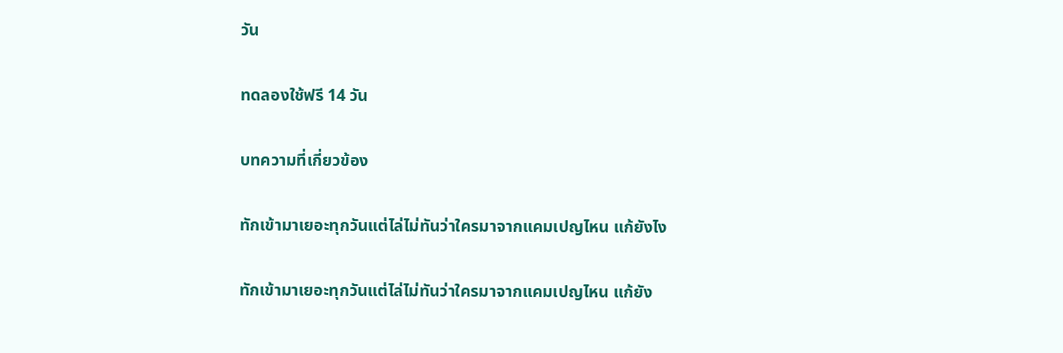วัน

ทดลองใช้ฟรี 14 วัน

บทความที่เกี่ยวข้อง

ทักเข้ามาเยอะทุกวันแต่ไล่ไม่ทันว่าใครมาจากแคมเปญไหน แก้ยังไง

ทักเข้ามาเยอะทุกวันแต่ไล่ไม่ทันว่าใครมาจากแคมเปญไหน แก้ยัง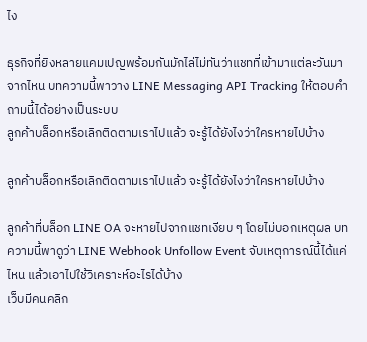ไง

ธุรกิจที่ยิงหลายแคมเปญพร้อมกันมักไล่ไม่ทันว่าแชทที่เข้ามาแต่ละวันมาจากไหน บทความนี้พาวาง LINE Messaging API Tracking ให้ตอบคำถามนี้ได้อย่างเป็นระบบ
ลูกค้าบล็อกหรือเลิกติดตามเราไปแล้ว จะรู้ได้ยังไงว่าใครหายไปบ้าง

ลูกค้าบล็อกหรือเลิกติดตามเราไปแล้ว จะรู้ได้ยังไงว่าใครหายไปบ้าง

ลูกค้าที่บล็อก LINE OA จะหายไปจากแชทเงียบ ๆ โดยไม่บอกเหตุผล บทความนี้พาดูว่า LINE Webhook Unfollow Event จับเหตุการณ์นี้ได้แค่ไหน แล้วเอาไปใช้วิเคราะห์อะไรได้บ้าง
เว็บมีคนคลิก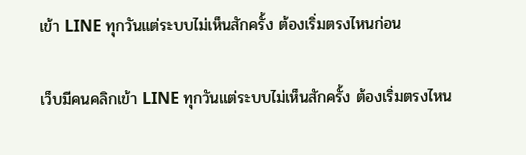เข้า LINE ทุกวันแต่ระบบไม่เห็นสักครั้ง ต้องเริ่มตรงไหนก่อน

เว็บมีคนคลิกเข้า LINE ทุกวันแต่ระบบไม่เห็นสักครั้ง ต้องเริ่มตรงไหน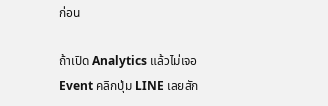ก่อน

ถ้าเปิด Analytics แล้วไม่เจอ Event คลิกปุ่ม LINE เลยสัก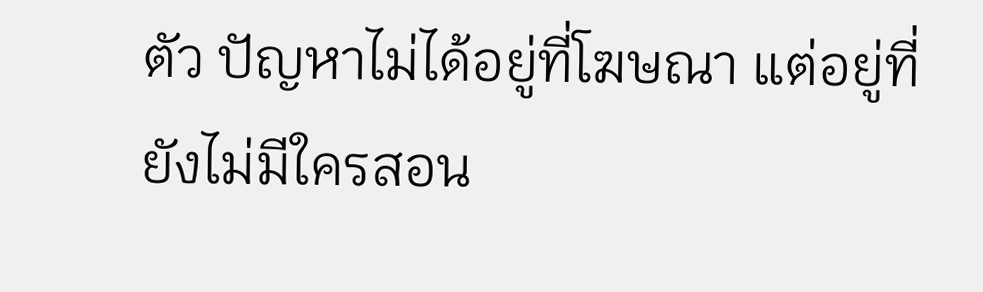ตัว ปัญหาไม่ได้อยู่ที่โฆษณา แต่อยู่ที่ยังไม่มีใครสอน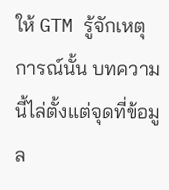ให้ GTM รู้จักเหตุการณ์นั้น บทความนี้ไล่ตั้งแต่จุดที่ข้อมูล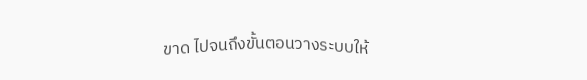ขาด ไปจนถึงขั้นตอนวางระบบให้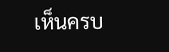เห็นครบ